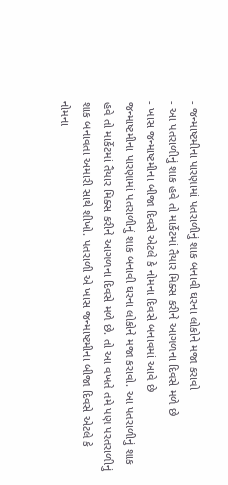- જન્માષ્ટમીના પારણામાં પતરાળીનું શાક બનાવી ઘરના લોકોને મજા કરાવો
- આ પતરાળીનું શાક હવે તો માર્કેટમાં તૈયાર મિક્સ કરીને આગળના દિવસે મળે છે
- ખાસ જન્માષ્ટમીના બીજા દિવસે એટલે કે નોમના દિવસે બનાવમાં આવે છે
જન્માષ્ટમીના પારણામાં પતરાળીનું શાક બનાવી ઘરના લોકોને મજા કરાવો. આ પતરાળીનું શાક હવે તો માર્કેટમાં તૈયાર મિક્સ કરીને આગળના દિવસે મળે છે. તો આ વખતે તમે પણ પરતરાળીનું શાક બનાવતા અમારી સાથે શીખો. પતરાળી એ ખાસ જન્માષ્ટમીના બીજા દિવસે એટલે કે નોમના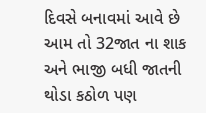દિવસે બનાવમાં આવે છે આમ તો 32જાત ના શાક અને ભાજી બધી જાતની થોડા કઠોળ પણ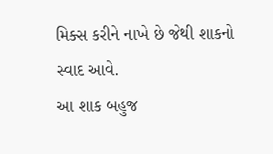મિક્સ કરીને નાખે છે જેથી શાકનો સ્વાદ આવે.
આ શાક બહુજ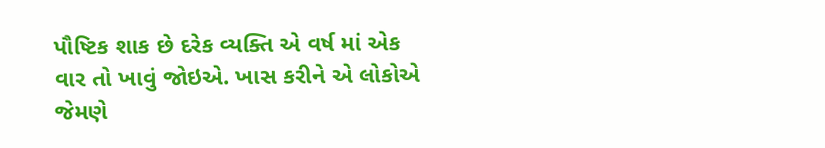પૌષ્ટિક શાક છે દરેક વ્યક્તિ એ વર્ષ માં એક વાર તો ખાવું જોઇએ. ખાસ કરીને એ લોકોએ જેમણે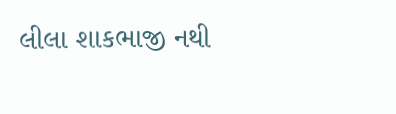લીલા શાકભાજી નથી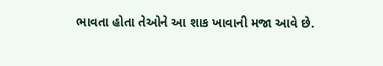ભાવતા હોતા તેઓને આ શાક ખાવાની મજા આવે છે.